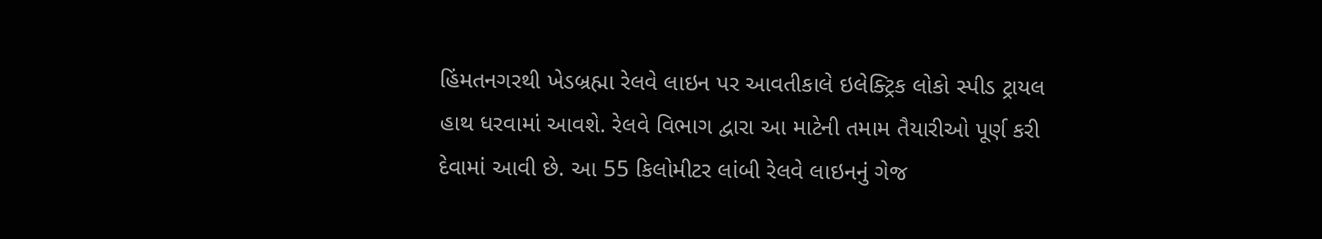હિંમતનગરથી ખેડબ્રહ્મા રેલવે લાઇન પર આવતીકાલે ઇલેક્ટ્રિક લોકો સ્પીડ ટ્રાયલ હાથ ધરવામાં આવશે. રેલવે વિભાગ દ્વારા આ માટેની તમામ તૈયારીઓ પૂર્ણ કરી દેવામાં આવી છે. આ 55 કિલોમીટર લાંબી રેલવે લાઇનનું ગેજ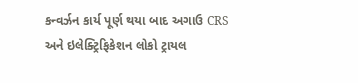કન્વર્ઝન કાર્ય પૂર્ણ થયા બાદ અગાઉ CRS અને ઇલેક્ટ્રિફિકેશન લોકો ટ્રાયલ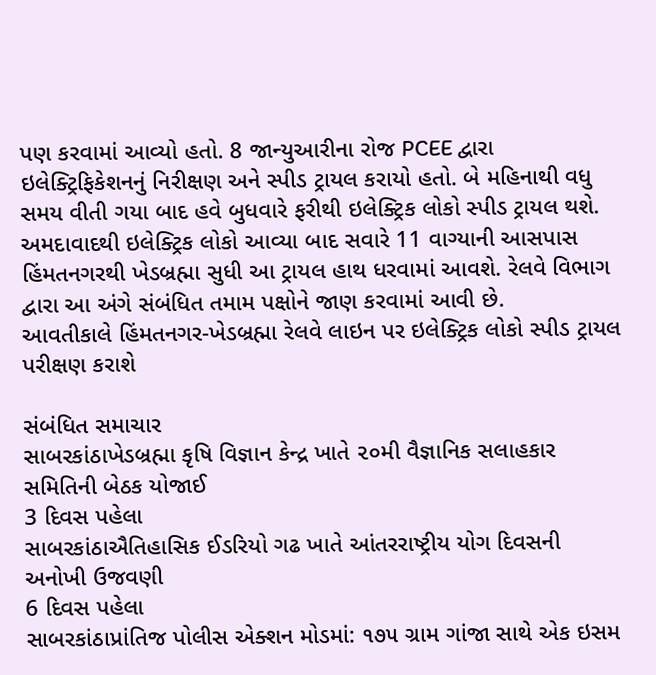પણ કરવામાં આવ્યો હતો. 8 જાન્યુઆરીના રોજ PCEE દ્વારા ઇલેક્ટ્રિફિકેશનનું નિરીક્ષણ અને સ્પીડ ટ્રાયલ કરાયો હતો. બે મહિનાથી વધુ સમય વીતી ગયા બાદ હવે બુધવારે ફરીથી ઇલેક્ટ્રિક લોકો સ્પીડ ટ્રાયલ થશે. અમદાવાદથી ઇલેક્ટ્રિક લોકો આવ્યા બાદ સવારે 11 વાગ્યાની આસપાસ હિંમતનગરથી ખેડબ્રહ્મા સુધી આ ટ્રાયલ હાથ ધરવામાં આવશે. રેલવે વિભાગ દ્વારા આ અંગે સંબંધિત તમામ પક્ષોને જાણ કરવામાં આવી છે.
આવતીકાલે હિંમતનગર-ખેડબ્રહ્મા રેલવે લાઇન પર ઇલેક્ટ્રિક લોકો સ્પીડ ટ્રાયલ પરીક્ષણ કરાશે

સંબંધિત સમાચાર
સાબરકાંઠાખેડબ્રહ્મા કૃષિ વિજ્ઞાન કેન્દ્ર ખાતે ૨૦મી વૈજ્ઞાનિક સલાહકાર સમિતિની બેઠક યોજાઈ
3 દિવસ પહેલા
સાબરકાંઠાઐતિહાસિક ઈડરિયો ગઢ ખાતે આંતરરાષ્ટ્રીય યોગ દિવસની અનોખી ઉજવણી
6 દિવસ પહેલા
સાબરકાંઠાપ્રાંતિજ પોલીસ એક્શન મોડમાં: ૧૭૫ ગ્રામ ગાંજા સાથે એક ઇસમ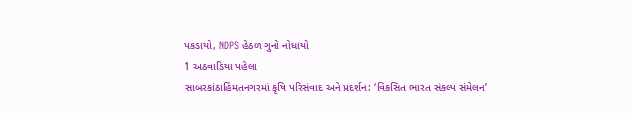પકડાયો, NDPS હેઠળ ગુનો નોધાયો
1 અઠવાડિયા પહેલા
સાબરકાંઠાહિંમતનગરમાં કૃષિ પરિસંવાદ અને પ્રદર્શન: ‘વિકસિત ભારત સંકલ્પ સંમેલન’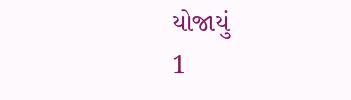યોજાયું
1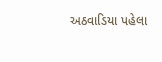અઠવાડિયા પહેલા